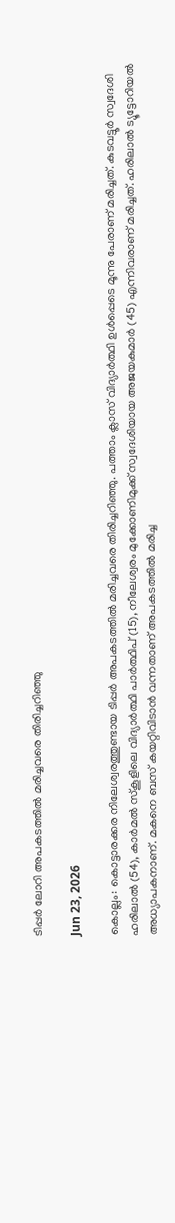ടിപ്പര്‍ ലോറി അപകടത്തില്‍ മരിച്ചവരെ തിരിച്ചറിഞ്ഞു

Jun 23, 2026

കൊല്ലം: കൊട്ടാരക്കര നിലേശ്വരത്തുണ്ടായ ടിപ്പര്‍ അപകടത്തില്‍ മരിച്ചവരെ തിരിച്ചറിഞ്ഞു. പത്താം ക്ലാസ് വിദ്യാര്‍ത്ഥി ഉള്‍പ്പെടെ മൂന്നു പേരാണ് മരിച്ചത്. കുടവട്ടൂര്‍ സ്വദേശി ഹരിലാല്‍ (54), കാര്‍മല്‍ സ്‌കൂളിലെ വിദ്യാര്‍ത്ഥി പാര്‍ത്ഥിപ് (15), നീലേശ്വരം മുക്കോണിമുക്ക് സ്വദേശിയായ അജയകുമാര്‍ (45) എന്നിവരാണ് മരിച്ചത്. ഹരിലാല്‍ ട്യൂട്ടോറിയല്‍ അധ്യാപകനാണ്. മകനെ ബസ് കയറ്റിവിടാന്‍ വന്നതാണ് അപകടത്തില്‍ മരിച്ച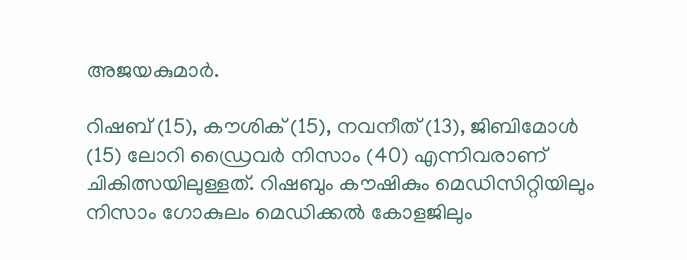അജയകുമാര്‍.

റിഷബ് (15), കൗശിക് (15), നവനീത് (13), ജിബിമോള്‍ (15) ലോറി ഡ്രൈവര്‍ നിസാം (40) എന്നിവരാണ് ചികിത്സയിലുള്ളത്. റിഷബും കൗഷികും മെഡിസിറ്റിയിലും നിസാം ഗോകുലം മെഡിക്കല്‍ കോളജിലും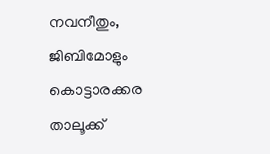നവനീതും, ജിബിമോളും കൊട്ടാരക്കര താലൂക്ക്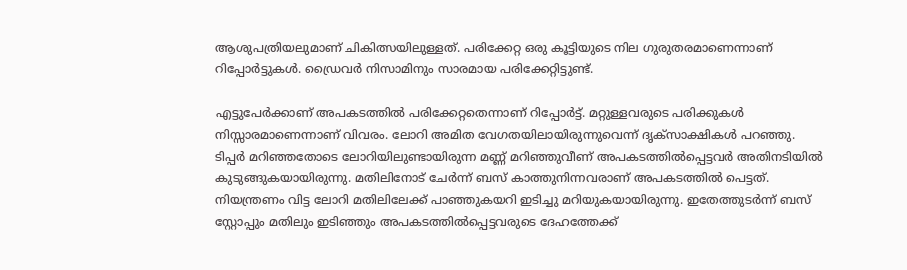ആശുപത്രിയലുമാണ് ചികിത്സയിലുള്ളത്. പരിക്കേറ്റ ഒരു കൂട്ടിയുടെ നില ഗുരുതരമാണെന്നാണ് റിപ്പോര്‍ട്ടുകള്‍. ഡ്രൈവര്‍ നിസാമിനും സാരമായ പരിക്കേറ്റിട്ടുണ്ട്.

എട്ടുപേര്‍ക്കാണ് അപകടത്തില്‍ പരിക്കേറ്റതെന്നാണ് റിപ്പോര്‍ട്ട്. മറ്റുള്ളവരുടെ പരിക്കുകള്‍ നിസ്സാരമാണെന്നാണ് വിവരം. ലോറി അമിത വേഗതയിലായിരുന്നുവെന്ന് ദൃക്‌സാക്ഷികള്‍ പറഞ്ഞു. ടിപ്പര്‍ മറിഞ്ഞതോടെ ലോറിയിലുണ്ടായിരുന്ന മണ്ണ് മറിഞ്ഞുവീണ് അപകടത്തില്‍പ്പെട്ടവര്‍ അതിനടിയില്‍ കുടുങ്ങുകയായിരുന്നു. മതിലിനോട് ചേര്‍ന്ന് ബസ് കാത്തുനിന്നവരാണ് അപകടത്തില്‍ പെട്ടത്. നിയന്ത്രണം വിട്ട ലോറി മതിലിലേക്ക് പാഞ്ഞുകയറി ഇടിച്ചു മറിയുകയായിരുന്നു. ഇതേത്തുടര്‍ന്ന് ബസ് സ്റ്റോപ്പും മതിലും ഇടിഞ്ഞും അപകടത്തില്‍പ്പെട്ടവരുടെ ദേഹത്തേക്ക്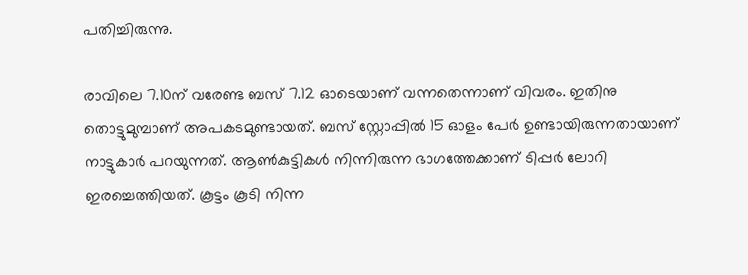പതിച്ചിരുന്നു.

രാവിലെ 7.10ന് വരേണ്ട ബസ് 7.12 ഓടെയാണ് വന്നതെന്നാണ് വിവരം. ഇതിനു തൊട്ടുമുമ്പാണ് അപകടമുണ്ടായത്. ബസ് സ്റ്റോപ്പില്‍ 15 ഓളം പേര്‍ ഉണ്ടായിരുന്നതായാണ് നാട്ടുകാര്‍ പറയുന്നത്. ആണ്‍കുട്ടികള്‍ നിന്നിരുന്ന ഭാഗത്തേക്കാണ് ടിപ്പര്‍ ലോറി ഇരച്ചെത്തിയത്. കൂട്ടം കൂടി നിന്ന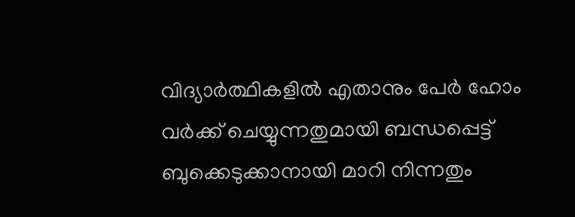വിദ്യാര്‍ത്ഥികളില്‍ എതാനും പേര്‍ ഹോം വര്‍ക്ക് ചെയ്യുന്നതുമായി ബന്ധപ്പെട്ട് ബുക്കെടുക്കാനായി മാറി നിന്നതും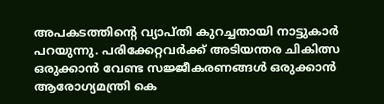അപകടത്തിന്റെ വ്യാപ്തി കുറച്ചതായി നാട്ടുകാര്‍ പറയുന്നു. പരിക്കേറ്റവര്‍ക്ക് അടിയന്തര ചികിത്സ ഒരുക്കാന്‍ വേണ്ട സജ്ജീകരണങ്ങള്‍ ഒരുക്കാന്‍ ആരോഗ്യമന്ത്രി കെ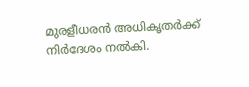മുരളീധരന്‍ അധികൃതര്‍ക്ക് നിര്‍ദേശം നല്‍കി.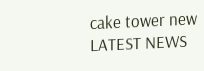cake tower new
LATEST NEWS